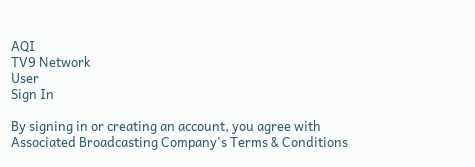AQI
TV9 Network
User
Sign In

By signing in or creating an account, you agree with Associated Broadcasting Company's Terms & Conditions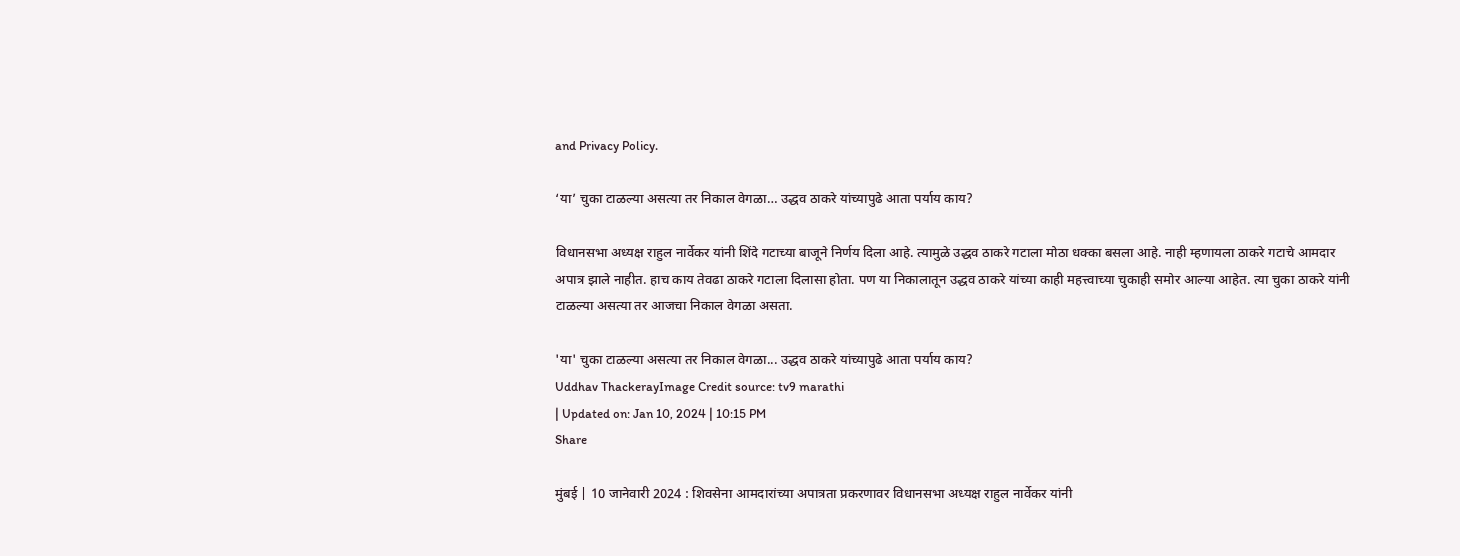and Privacy Policy.

‘या’ चुका टाळल्या असत्या तर निकाल वेगळा… उद्धव ठाकरे यांच्यापुढे आता पर्याय काय?

विधानसभा अध्यक्ष राहुल नार्वेकर यांनी शिंदे गटाच्या बाजूने निर्णय दिला आहे. त्यामुळे उद्धव ठाकरे गटाला मोठा धक्का बसला आहे. नाही म्हणायला ठाकरे गटाचे आमदार अपात्र झाले नाहीत. हाच काय तेवढा ठाकरे गटाला दिलासा होता. पण या निकालातून उद्धव ठाकरे यांच्या काही महत्त्वाच्या चुकाही समोर आल्या आहेत. त्या चुका ठाकरे यांनी टाळल्या असत्या तर आजचा निकाल वेगळा असता.

'या' चुका टाळल्या असत्या तर निकाल वेगळा... उद्धव ठाकरे यांच्यापुढे आता पर्याय काय?
Uddhav ThackerayImage Credit source: tv9 marathi
| Updated on: Jan 10, 2024 | 10:15 PM
Share

मुंबई | 10 जानेवारी 2024 : शिवसेना आमदारांच्या अपात्रता प्रकरणावर विधानसभा अध्यक्ष राहुल नार्वेकर यांनी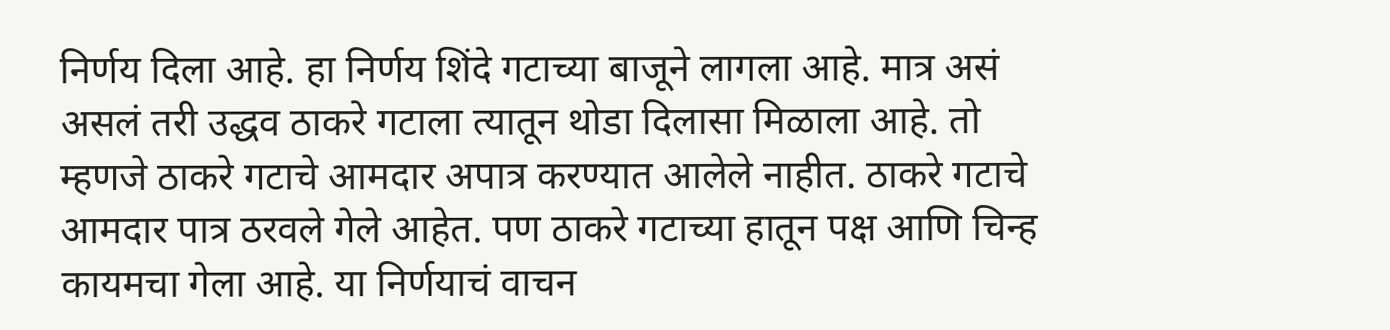निर्णय दिला आहे. हा निर्णय शिंदे गटाच्या बाजूने लागला आहे. मात्र असं असलं तरी उद्धव ठाकरे गटाला त्यातून थोडा दिलासा मिळाला आहे. तो म्हणजे ठाकरे गटाचे आमदार अपात्र करण्यात आलेले नाहीत. ठाकरे गटाचे आमदार पात्र ठरवले गेले आहेत. पण ठाकरे गटाच्या हातून पक्ष आणि चिन्ह कायमचा गेला आहे. या निर्णयाचं वाचन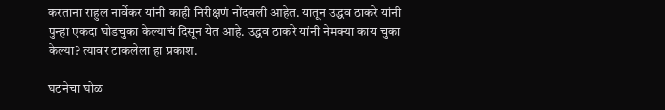करताना राहुल नार्वेकर यांनी काही निरीक्षणं नोंदवली आहेत. यातून उद्धव ठाकरे यांनी पुन्हा एकदा घोडचुका केल्याचं दिसून येत आहे. उद्धव ठाकरे यांनी नेमक्या काय चुका केल्या? त्यावर टाकलेला हा प्रकाश.

घटनेचा घोळ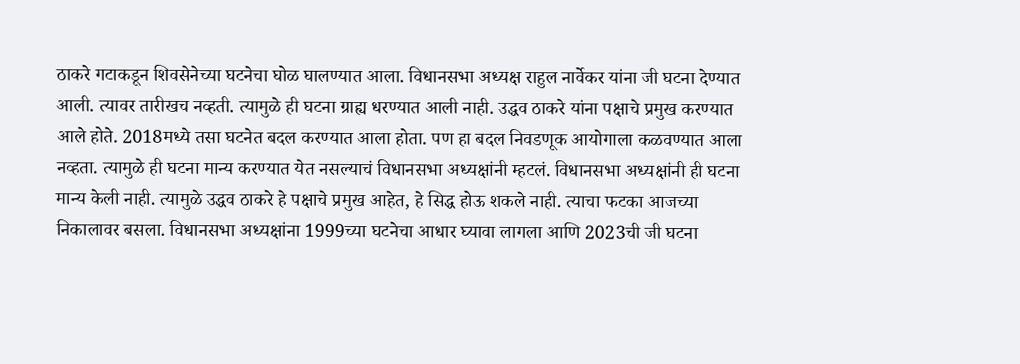ठाकरे गटाकडून शिवसेनेच्या घटनेचा घोळ घालण्यात आला. विधानसभा अध्यक्ष राहुल नार्वेकर यांना जी घटना देण्यात आली. त्यावर तारीखच नव्हती. त्यामुळे ही घटना ग्राह्य धरण्यात आली नाही. उद्धव ठाकरे यांना पक्षाचे प्रमुख करण्यात आले होते. 2018मध्ये तसा घटनेत बदल करण्यात आला होता. पण हा बदल निवडणूक आयोगाला कळवण्यात आला नव्हता. त्यामुळे ही घटना मान्य करण्यात येत नसल्याचं विधानसभा अध्यक्षांनी म्हटलं. विधानसभा अध्यक्षांनी ही घटना मान्य केली नाही. त्यामुळे उद्धव ठाकरे हे पक्षाचे प्रमुख आहेत, हे सिद्ध होऊ शकले नाही. त्याचा फटका आजच्या निकालावर बसला. विधानसभा अध्यक्षांना 1999च्या घटनेचा आधार घ्यावा लागला आणि 2023ची जी घटना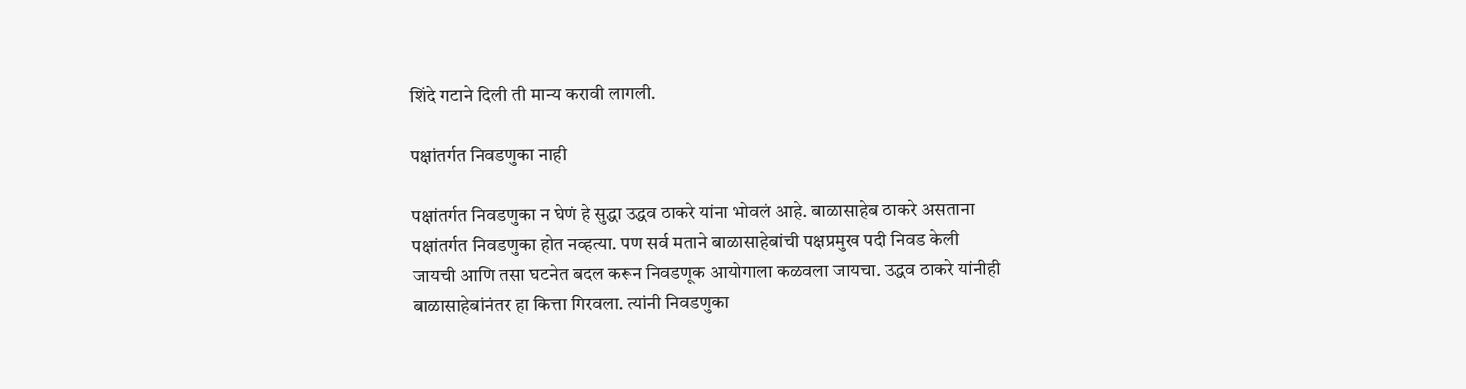शिंदे गटाने दिली ती मान्य करावी लागली.

पक्षांतर्गत निवडणुका नाही

पक्षांतर्गत निवडणुका न घेणं हे सुद्धा उद्धव ठाकरे यांना भोवलं आहे. बाळासाहेब ठाकरे असताना पक्षांतर्गत निवडणुका होत नव्हत्या. पण सर्व मताने बाळासाहेबांची पक्षप्रमुख पदी निवड केली जायची आणि तसा घटनेत बदल करून निवडणूक आयोगाला कळवला जायचा. उद्धव ठाकरे यांनीही बाळासाहेबांनंतर हा कित्ता गिरवला. त्यांनी निवडणुका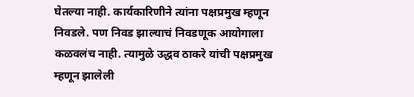घेतल्या नाही. कार्यकारिणीने त्यांना पक्षप्रमुख म्हणून निवडले. पण निवड झाल्याचं निवडणूक आयोगाला कळवलंच नाही. त्यामुळे उद्धव ठाकरे यांची पक्षप्रमुख म्हणून झालेली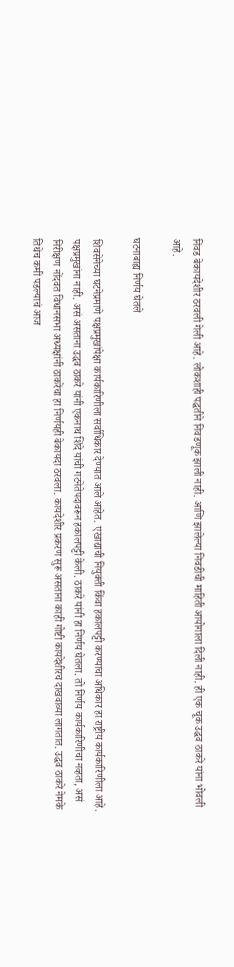निवड बेकायदेशीर ठरवली गेली आहे. लोकशाही पद्धतीने निवडणूक झाली नाही. आणि झालेल्या निवडीची माहिती आयोगाला दिली नाही. ही एक चूक उद्धव ठाकरे यांना भोवली आहे.

घटनाबाह्य निर्णय घेतले

शिवसेनेच्या घटनेप्रमाणे पक्षप्रमुखांपेक्षा कार्यकारिणीला सर्वाधिकार देण्यात आले आहेत. एखाद्याची नियुक्ती किंवा हकालपट्टी करण्याचा अधिकार हा राष्ट्रीय कार्यकारिणीला आहे. पक्षप्रमुखांना नाही. असं असताना उद्धव ठाकरे यांनी एकनाथ शिंदे यांची गटनेतेपदावरून हकालपट्टी केली. ठाकरे यांनी हा निर्णय घेतला. तो निर्णय कार्यकारिणीचा नव्हता, असं निरीक्षण नोंदवत विधानसभा अध्यक्षांनी ठाकरेंचा हा निर्णयही बेकायदा ठरवला. कायदेशीर प्रकरण सुरू असताना काही गोष्टी कायदेशीरच दाखवाव्या लागतात. उद्धव ठाकरे नेमके तिथेच कमी पडल्याचं आज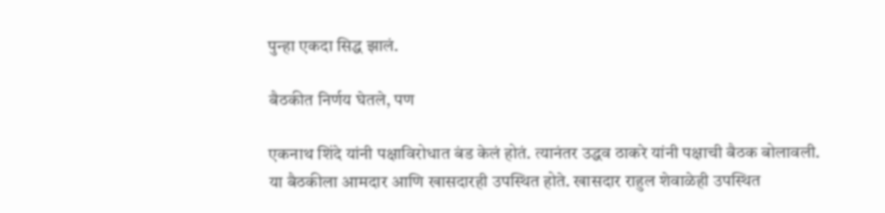पुन्हा एकदा सिद्ध झालं.

बैठकीत निर्णय घेतले, पण

एकनाथ शिंदे यांनी पक्षाविरोधात बंड केलं होतं. त्यानंतर उद्धव ठाकरे यांनी पक्षाची बैठक बोलावली. या बैठकीला आमदार आणि खासदारही उपस्थित होते. खासदार राहुल शेवाळेही उपस्थित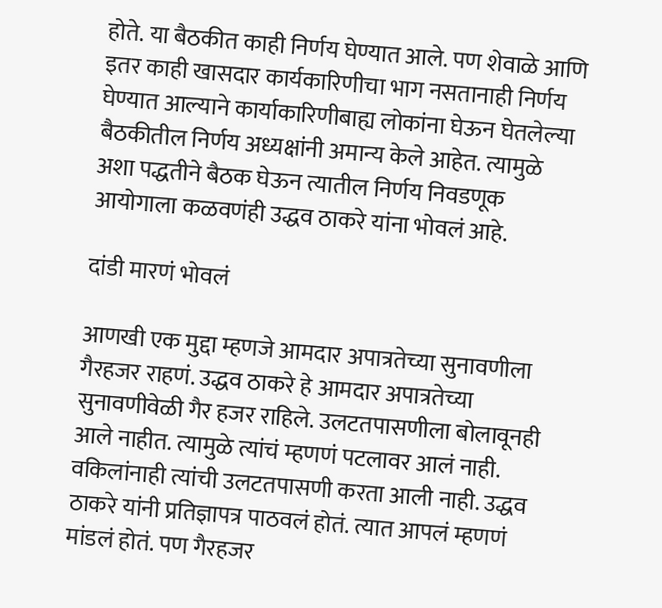होते. या बैठकीत काही निर्णय घेण्यात आले. पण शेवाळे आणि इतर काही खासदार कार्यकारिणीचा भाग नसतानाही निर्णय घेण्यात आल्याने कार्याकारिणीबाह्य लोकांना घेऊन घेतलेल्या बैठकीतील निर्णय अध्यक्षांनी अमान्य केले आहेत. त्यामुळे अशा पद्धतीने बैठक घेऊन त्यातील निर्णय निवडणूक आयोगाला कळवणंही उद्धव ठाकरे यांना भोवलं आहे.

दांडी मारणं भोवलं

आणखी एक मुद्दा म्हणजे आमदार अपात्रतेच्या सुनावणीला गैरहजर राहणं. उद्धव ठाकरे हे आमदार अपात्रतेच्या सुनावणीवेळी गैर हजर राहिले. उलटतपासणीला बोलावूनही आले नाहीत. त्यामुळे त्यांचं म्हणणं पटलावर आलं नाही. वकिलांनाही त्यांची उलटतपासणी करता आली नाही. उद्धव ठाकरे यांनी प्रतिज्ञापत्र पाठवलं होतं. त्यात आपलं म्हणणं मांडलं होतं. पण गैरहजर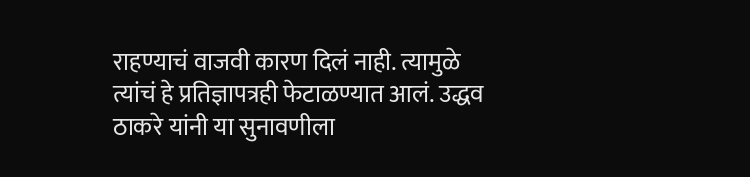राहण्याचं वाजवी कारण दिलं नाही. त्यामुळे त्यांचं हे प्रतिज्ञापत्रही फेटाळण्यात आलं. उद्धव ठाकरे यांनी या सुनावणीला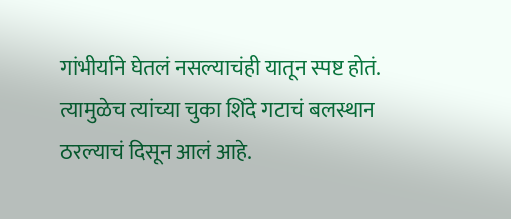गांभीर्याने घेतलं नसल्याचंही यातून स्पष्ट होतं. त्यामुळेच त्यांच्या चुका शिंदे गटाचं बलस्थान ठरल्याचं दिसून आलं आहे.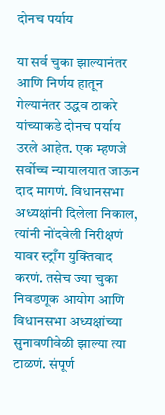दोनच पर्याय

या सर्व चुका झाल्यानंतर आणि निर्णय हातून गेल्यानंतर उद्धव ठाकरे यांच्याकडे दोनच पर्याय उरले आहेत. एक म्हणजे सर्वोच्च न्यायालयात जाऊन दाद मागणं. विधानसभा अध्यक्षांनी दिलेला निकाल, त्यांनी नोंदवेली निरीक्षणं यावर स्ट्राँग युक्तिवाद करणं. तसेच ज्या चुका निवडणूक आयोग आणि विधानसभा अध्यक्षांच्या सुनावणीवेळी झाल्या त्या टाळणं. संपूर्ण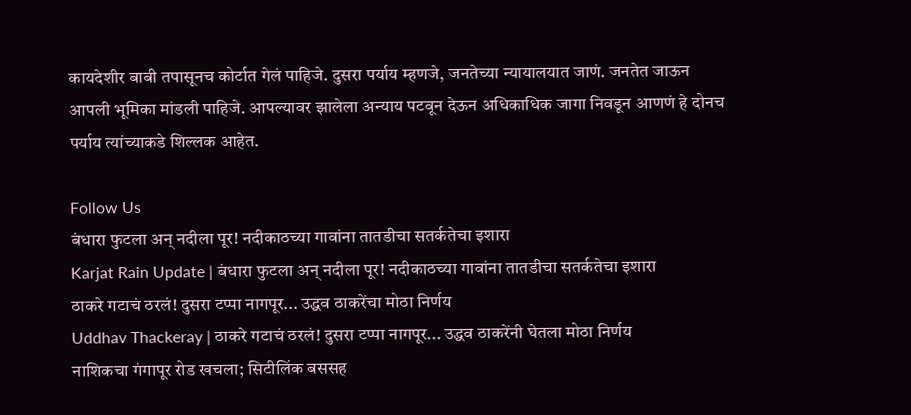कायदेशीर बाबी तपासूनच कोर्टात गेलं पाहिजे. दुसरा पर्याय म्हणजे, जनतेच्या न्यायालयात जाणं. जनतेत जाऊन आपली भूमिका मांडली पाहिजे. आपल्यावर झालेला अन्याय पटवून देऊन अधिकाधिक जागा निवडून आणणं हे दोनच पर्याय त्यांच्याकडे शिल्लक आहेत.

Follow Us
बंधारा फुटला अन् नदीला पूर! नदीकाठच्या गावांना तातडीचा सतर्कतेचा इशारा
Karjat Rain Update | बंधारा फुटला अन् नदीला पूर! नदीकाठच्या गावांना तातडीचा सतर्कतेचा इशारा
ठाकरे गटाचं ठरलं! दुसरा टप्पा नागपूर... उद्धव ठाकरेंचा मोठा निर्णय
Uddhav Thackeray | ठाकरे गटाचं ठरलं! दुसरा टप्पा नागपूर... उद्धव ठाकरेंनी घेतला मोठा निर्णय
नाशिकचा गंगापूर रोड खचला; सिटीलिंक बससह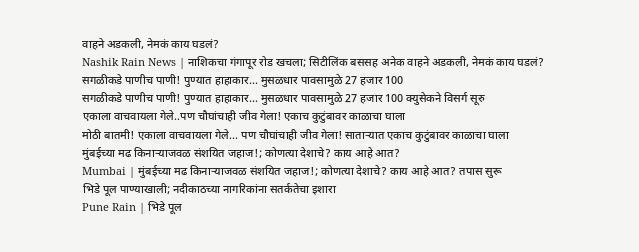वाहने अडकली, नेमकं काय घडलं?
Nashik Rain News | नाशिकचा गंगापूर रोड खचला; सिटीलिंक बससह अनेक वाहने अडकली, नेमकं काय घडलं?
सगळीकडे पाणीच पाणी! पुण्यात हाहाकार... मुसळधार पावसामुळे 27 हजार 100
सगळीकडे पाणीच पाणी! पुण्यात हाहाकार... मुसळधार पावसामुळे 27 हजार 100 क्युसेकने विसर्ग सूरु
एकाला वाचवायला गेले..पण चौघांचाही जीव गेला! एकाच कुटुंबावर काळाचा घाला
मोठी बातमी! एकाला वाचवायला गेले... पण चौघांचाही जीव गेला! साताऱ्यात एकाच कुटुंबावर काळाचा घाला
मुंबईच्या मढ किनाऱ्याजवळ संशयित जहाज!; कोणत्या देशाचे? काय आहे आत?
Mumbai | मुंबईच्या मढ किनाऱ्याजवळ संशयित जहाज!; कोणत्या देशाचे? काय आहे आत? तपास सुरू
भिडे पूल पाण्याखाली; नदीकाठच्या नागरिकांना सतर्कतेचा इशारा
Pune Rain | भिडे पूल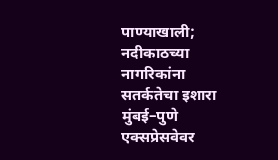पाण्याखाली; नदीकाठच्या नागरिकांना सतर्कतेचा इशारा
मुंबई–पुणे एक्सप्रेसवेवर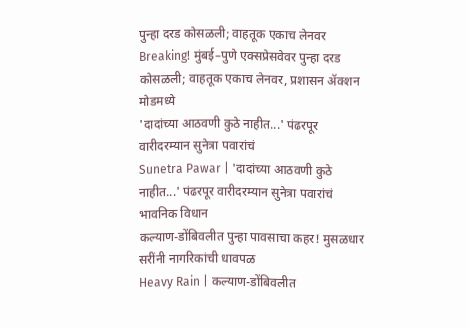पुन्हा दरड कोसळली; वाहतूक एकाच लेनवर
Breaking! मुंबई–पुणे एक्सप्रेसवेवर पुन्हा दरड कोसळली; वाहतूक एकाच लेनवर, प्रशासन ॲक्शन मोडमध्ये
'दादांच्या आठवणी कुठे नाहीत...' पंढरपूर वारीदरम्यान सुनेत्रा पवारांचं
Sunetra Pawar | 'दादांच्या आठवणी कुठे नाहीत...' पंढरपूर वारीदरम्यान सुनेत्रा पवारांचं भावनिक विधान
कल्याण-डोंबिवलीत पुन्हा पावसाचा कहर! मुसळधार सरींनी नागरिकांची धावपळ
Heavy Rain | कल्याण-डोंबिवलीत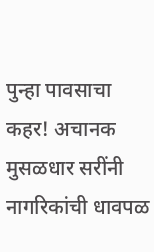पुन्हा पावसाचा कहर! अचानक मुसळधार सरींनी नागरिकांची धावपळ